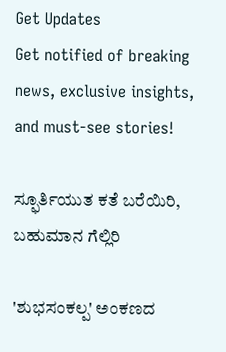Get Updates
Get notified of breaking news, exclusive insights, and must-see stories!

ಸ್ಫೂರ್ತಿಯುತ ಕತೆ ಬರೆಯಿರಿ, ಬಹುಮಾನ ಗೆಲ್ಲಿರಿ

'ಶುಭಸಂಕಲ್ಪ' ಅಂಕಣದ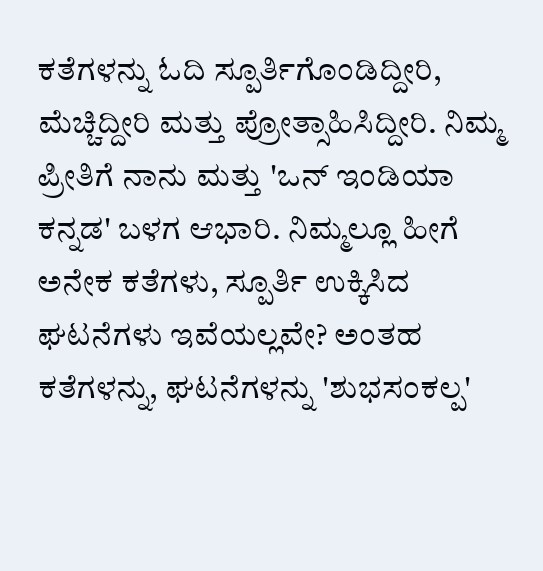ಕತೆಗಳನ್ನು ಓದಿ ಸ್ಪೂರ್ತಿಗೊಂಡಿದ್ದೀರಿ, ಮೆಚ್ಚಿದ್ದೀರಿ ಮತ್ತು ಪ್ರೋತ್ಸಾಹಿಸಿದ್ದೀರಿ. ನಿಮ್ಮ ಪ್ರೀತಿಗೆ ನಾನು ಮತ್ತು 'ಒನ್ ಇಂಡಿಯಾ ಕನ್ನಡ' ಬಳಗ ಆಭಾರಿ. ನಿಮ್ಮಲ್ಲೂ ಹೀಗೆ ಅನೇಕ ಕತೆಗಳು, ಸ್ಪೂರ್ತಿ ಉಕ್ಕಿಸಿದ ಘಟನೆಗಳು ಇವೆಯಲ್ಲವೇ? ಅಂತಹ ಕತೆಗಳನ್ನು, ಘಟನೆಗಳನ್ನು 'ಶುಭಸಂಕಲ್ಪ'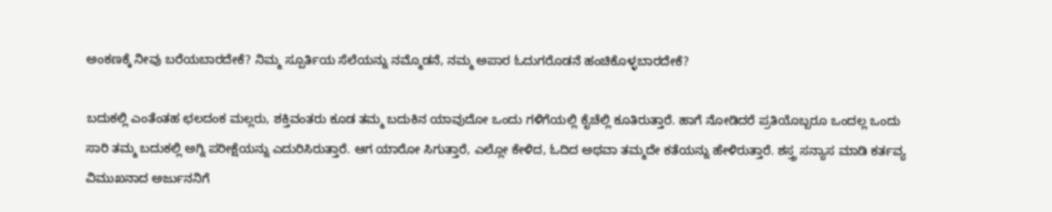ಅಂಕಣಕ್ಕೆ ನೀವು ಬರೆಯಬಾರದೇಕೆ? ನಿಮ್ಮ ಸ್ಪೂರ್ತಿಯ ಸೆಲೆಯನ್ನು ನಮ್ಮೊಡನೆ, ನಮ್ಮ ಅಪಾರ ಓದುಗರೊಡನೆ ಹಂಚಿಕೊಳ್ಳಬಾರದೇಕೆ?

ಬದುಕಲ್ಲಿ ಎಂತೆಂತಹ ಛಲದಂಕ ಮಲ್ಲರು, ಶಕ್ತಿವಂತರು ಕೂಡ ತಮ್ಮ ಬದುಕಿನ ಯಾವುದೋ ಒಂದು ಗಳಿಗೆಯಲ್ಲಿ ಕೈಚೆಲ್ಲಿ ಕೂತಿರುತ್ತಾರೆ. ಹಾಗೆ ನೋಡಿದರೆ ಪ್ರತಿಯೊಬ್ಬರೂ ಒಂದಲ್ಲ ಒಂದು ಸಾರಿ ತಮ್ಮ ಬದುಕಲ್ಲಿ ಅಗ್ನಿ ಪರೀಕ್ಷೆಯನ್ನು ಎದುರಿಸಿರುತ್ತಾರೆ. ಆಗ ಯಾರೋ ಸಿಗುತ್ತಾರೆ, ಎಲ್ಲೋ ಕೇಳಿದ, ಓದಿದ ಅಥವಾ ತಮ್ಮದೇ ಕತೆಯನ್ನು ಹೇಳಿರುತ್ತಾರೆ. ಶಸ್ತ್ರ ಸನ್ಯಾಸ ಮಾಡಿ ಕರ್ತವ್ಯ ವಿಮುಖನಾದ ಅರ್ಜುನನಿಗೆ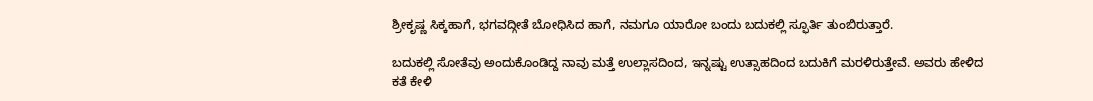ಶ್ರೀಕೃಷ್ಣ ಸಿಕ್ಕಹಾಗೆ, ಭಗವದ್ಗೀತೆ ಬೋಧಿಸಿದ ಹಾಗೆ, ನಮಗೂ ಯಾರೋ ಬಂದು ಬದುಕಲ್ಲಿ ಸ್ಫೂರ್ತಿ ತುಂಬಿರುತ್ತಾರೆ.

ಬದುಕಲ್ಲಿ ಸೋತೆವು ಅಂದುಕೊಂಡಿದ್ದ ನಾವು ಮತ್ತೆ ಉಲ್ಲಾಸದಿಂದ, ಇನ್ನಷ್ಟು ಉತ್ಸಾಹದಿಂದ ಬದುಕಿಗೆ ಮರಳಿರುತ್ತೇವೆ. ಅವರು ಹೇಳಿದ ಕತೆ ಕೇಳಿ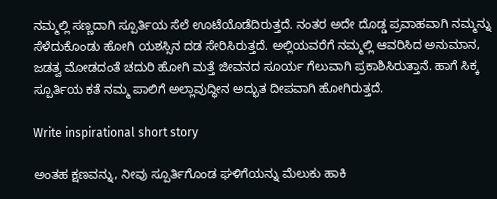ನಮ್ಮಲ್ಲಿ ಸಣ್ಣದಾಗಿ ಸ್ಪೂರ್ತಿಯ ಸೆಲೆ ಊಟೆಯೊಡೆದಿರುತ್ತದೆ. ನಂತರ ಅದೇ ದೊಡ್ಡ ಪ್ರವಾಹವಾಗಿ ನಮ್ಮನ್ನು ಸೆಳೆದುಕೊಂಡು ಹೋಗಿ ಯಶಸ್ಸಿನ ದಡ ಸೇರಿಸಿರುತ್ತದೆ. ಅಲ್ಲಿಯವರೆಗೆ ನಮ್ಮಲ್ಲಿ ಆವರಿಸಿದ ಅನುಮಾನ, ಜಡತ್ವ ಮೋಡದಂತೆ ಚದುರಿ ಹೋಗಿ ಮತ್ತೆ ಜೀವನದ ಸೂರ್ಯ ಗೆಲುವಾಗಿ ಪ್ರಕಾಶಿಸಿರುತ್ತಾನೆ. ಹಾಗೆ ಸಿಕ್ಕ ಸ್ಪೂರ್ತಿಯ ಕತೆ ನಮ್ಮ ಪಾಲಿಗೆ ಅಲ್ಲಾವುದ್ಧೀನ ಅದ್ಭುತ ದೀಪವಾಗಿ ಹೋಗಿರುತ್ತದೆ.

Write inspirational short story

ಅಂತಹ ಕ್ಷಣವನ್ನು, ನೀವು ಸ್ಪೂರ್ತಿಗೊಂಡ ಘಳಿಗೆಯನ್ನು ಮೆಲುಕು ಹಾಕಿ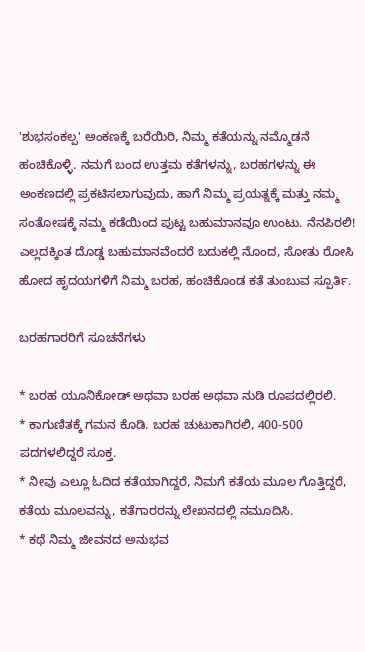'ಶುಭಸಂಕಲ್ಪ' ಅಂಕಣಕ್ಕೆ ಬರೆಯಿರಿ, ನಿಮ್ಮ ಕತೆಯನ್ನು ನಮ್ಮೊಡನೆ ಹಂಚಿಕೊಳ್ಳಿ. ನಮಗೆ ಬಂದ ಉತ್ತಮ ಕತೆಗಳನ್ನು, ಬರಹಗಳನ್ನು ಈ ಅಂಕಣದಲ್ಲಿ ಪ್ರಕಟಿಸಲಾಗುವುದು, ಹಾಗೆ ನಿಮ್ಮ ಪ್ರಯತ್ನಕ್ಕೆ ಮತ್ತು ನಮ್ಮ ಸಂತೋಷಕ್ಕೆ ನಮ್ಮ ಕಡೆಯಿಂದ ಪುಟ್ಟ ಬಹುಮಾನವೂ ಉಂಟು. ನೆನಪಿರಲಿ! ಎಲ್ಲದಕ್ಕಿಂತ ದೊಡ್ಡ ಬಹುಮಾನವೆಂದರೆ ಬದುಕಲ್ಲಿ ನೊಂದ, ಸೋತು ರೋಸಿ ಹೋದ ಹೃದಯಗಳಿಗೆ ನಿಮ್ಮ ಬರಹ, ಹಂಚಿಕೊಂಡ ಕತೆ ತುಂಬುವ ಸ್ಪೂರ್ತಿ.

ಬರಹಗಾರರಿಗೆ ಸೂಚನೆಗಳು

* ಬರಹ ಯೂನಿಕೋಡ್ ಅಥವಾ ಬರಹ ಅಥವಾ ನುಡಿ ರೂಪದಲ್ಲಿರಲಿ.
* ಕಾಗುಣಿತಕ್ಕೆ ಗಮನ ಕೊಡಿ. ಬರಹ ಚುಟುಕಾಗಿರಲಿ, 400-500 ಪದಗಳಲಿದ್ದರೆ ಸೂಕ್ತ.
* ನೀವು ಎಲ್ಲೂ ಓದಿದ ಕತೆಯಾಗಿದ್ದರೆ, ನಿಮಗೆ ಕತೆಯ ಮೂಲ ಗೊತ್ತಿದ್ದರೆ, ಕತೆಯ ಮೂಲವನ್ನು, ಕತೆಗಾರರನ್ನು ಲೇಖನದಲ್ಲಿ ನಮೂದಿಸಿ.
* ಕಥೆ ನಿಮ್ಮ ಜೀವನದ ಅನುಭವ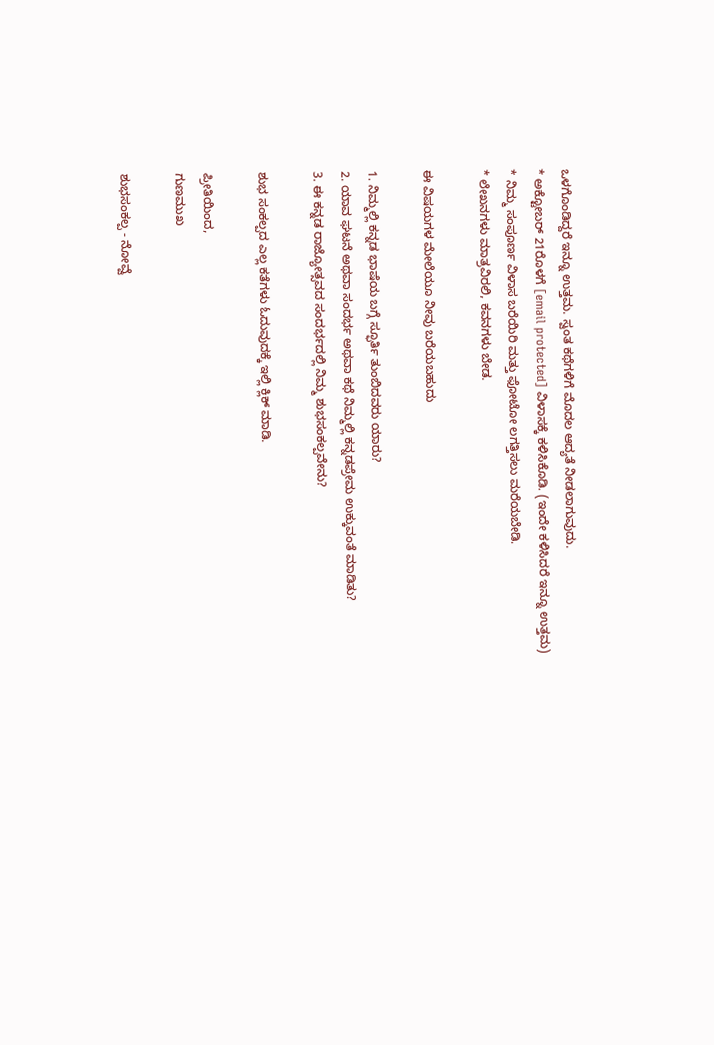ಒಳಗೊಂಡಿದ್ದರೆ ಇನ್ನೂ ಉತ್ತಮ. ಸ್ವಂತ ಕಥೆಗಳಿಗೆ ಮೊದಲ ಆದ್ಯತೆ ನೀಡಲಾಗುವುದು.
* ಅಕ್ಟೋಬರ್ 21ರೊಳಗೆ [email protected] ವಿಳಾಸಕ್ಕೆ ಕಳಿಸಿಕೊಡಿ. (ಇಂದೇ ಕಳಿಸಿದರೆ ಇನ್ನೂ ಉತ್ತಮ)
* ನಿಮ್ಮ ಸಂಪೂರ್ಣ ವಿಳಾಸ ಬರೆಯಿರಿ ಮತ್ತು ಫೋಟೋ ಲಗತ್ತಿಸಲು ಮರೆಯಬೇಡಿ.
* ಲೇಖನಗಳು ಮಾತ್ರವಿರಲಿ, ಕವನಗಳು ಬೇಡ.

ಈ ವಿಷಯಗಳ ಮೇಲೆಯೂ ನೀವು ಬರೆಯಬಹುದು

1. ನಿಮ್ಮಲ್ಲಿ ಕನ್ನಡ ಭಾಷೆಯ ಬಗ್ಗೆ ಸ್ಫೂರ್ತಿ ತುಂಬಿದವರು ಯಾರು?
2. ಯಾವ ಘಟನೆ ಅಥವಾ ಸಂದರ್ಭ ಅಥವಾ ಕಥೆ ನಿಮ್ಮಲ್ಲಿ ಕನ್ನಡಪ್ರೇಮ ಉಕ್ಕುವಂತೆ ಮಾಡಿತು?
3. ಈ ಕನ್ನಡ ರಾಜ್ಯೋತ್ಸವದ ಸಂದರ್ಭದಲ್ಲಿ ನಿಮ್ಮ ಶುಭಸಂಕಲ್ಪವೇನು?

ಶುಭ ಸಂಕಲ್ಪದ ಎಲ್ಲ ಕತೆಗಳು ಓದುವುದಕ್ಕೆ ಇಲ್ಲಿ ಕ್ಲಿಕ್ ಮಾಡಿ.

ಪ್ರೀತಿಯಿಂದ,
ಗುಣಮುಖ

ಶುಭಸಂಕಲ್ಪ - ನೋವ್ವೆ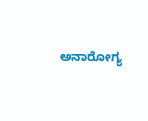ಅನಾರೋಗ್ಯ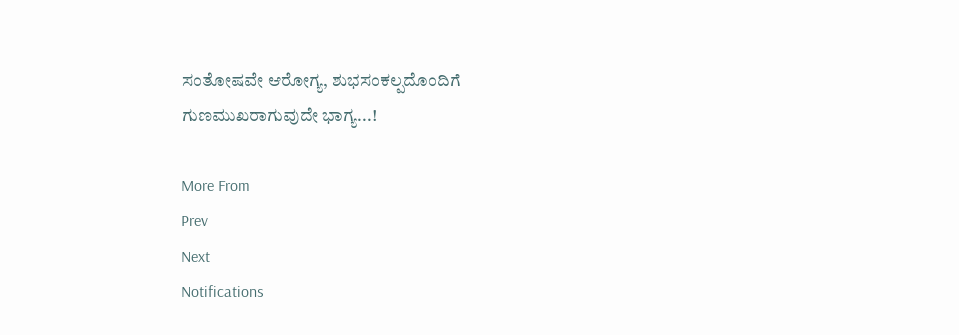ಸಂತೋಷವೇ ಆರೋಗ್ಯ, ಶುಭಸಂಕಲ್ಪದೊಂದಿಗೆ ಗುಣಮುಖರಾಗುವುದೇ ಭಾಗ್ಯ...!

More From
Prev
Next
Notifications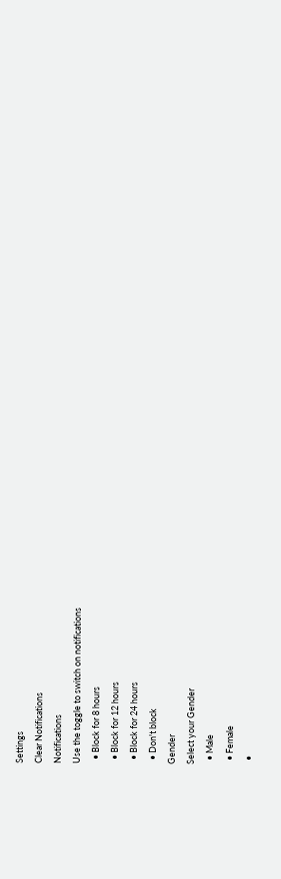Settings
Clear Notifications
Notifications
Use the toggle to switch on notifications
  • Block for 8 hours
  • Block for 12 hours
  • Block for 24 hours
  • Don't block
Gender
Select your Gender
  • Male
  • Female
  •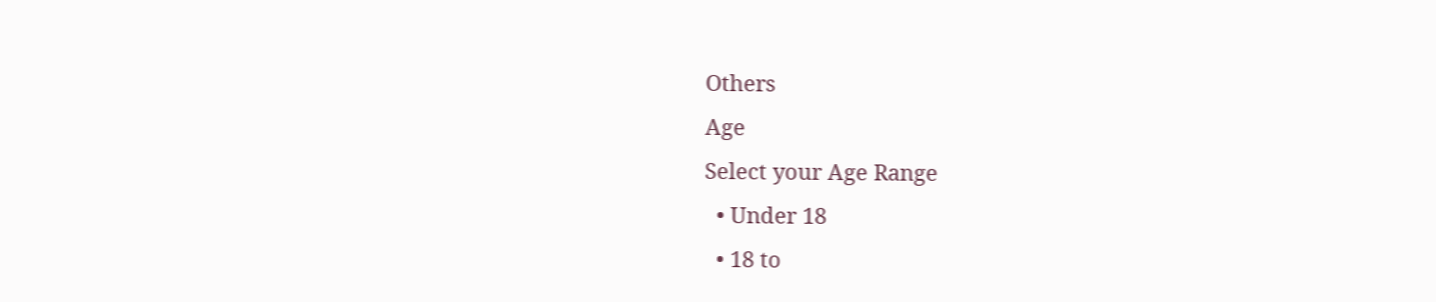Others
Age
Select your Age Range
  • Under 18
  • 18 to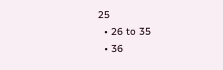25
  • 26 to 35
  • 36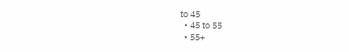to 45
  • 45 to 55
  • 55+